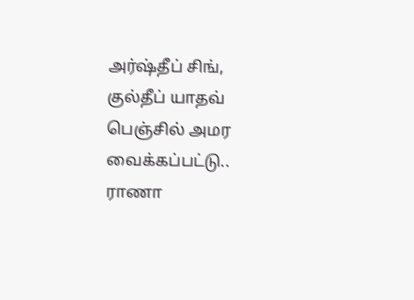அர்ஷ்தீப் சிங், குல்தீப் யாதவ் பெஞ்சில் அமர வைக்கப்பட்டு.. ராணா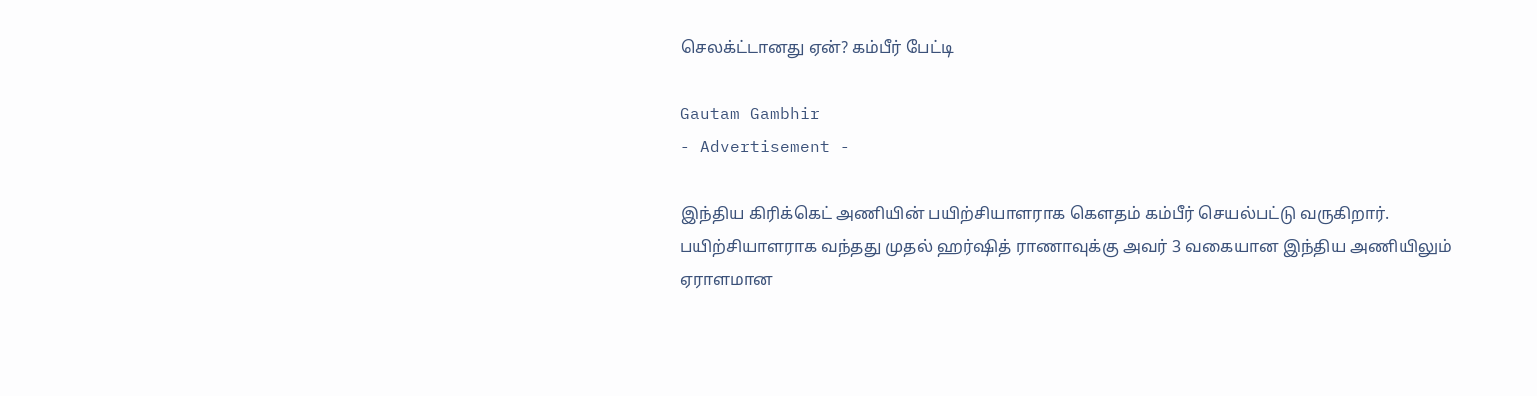செலக்ட்டானது ஏன்? கம்பீர் பேட்டி

Gautam Gambhir
- Advertisement -

இந்திய கிரிக்கெட் அணியின் பயிற்சியாளராக கௌதம் கம்பீர் செயல்பட்டு வருகிறார். பயிற்சியாளராக வந்தது முதல் ஹர்ஷித் ராணாவுக்கு அவர் 3 வகையான இந்திய அணியிலும் ஏராளமான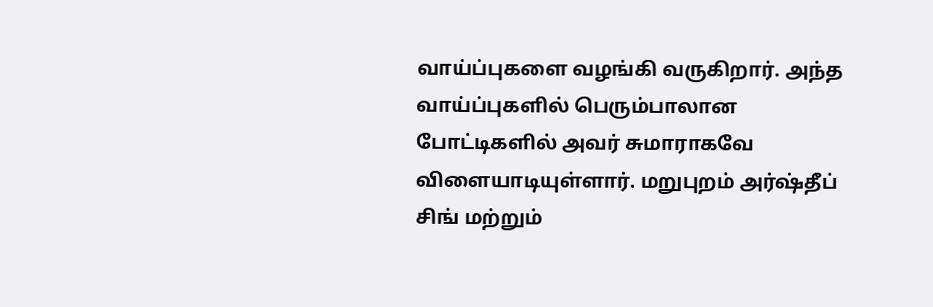வாய்ப்புகளை வழங்கி வருகிறார். அந்த வாய்ப்புகளில் பெரும்பாலான போட்டிகளில் அவர் சுமாராகவே விளையாடியுள்ளார். மறுபுறம் அர்ஷ்தீப் சிங் மற்றும்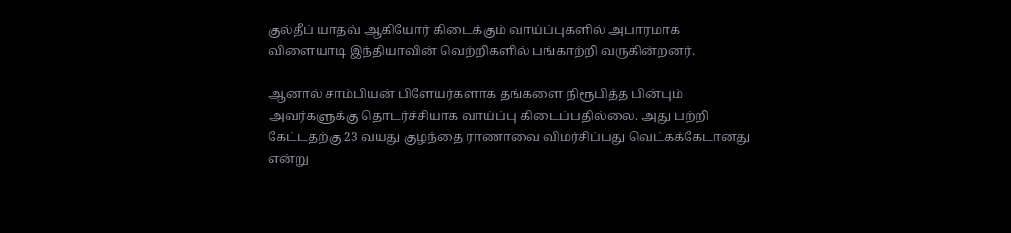குல்தீப் யாதவ் ஆகியோர் கிடைக்கும் வாய்ப்புகளில் அபாரமாக விளையாடி இந்தியாவின் வெற்றிகளில் பங்காற்றி வருகின்றனர்.

ஆனால் சாம்பியன் பிளேயர்களாக தங்களை நிரூபித்த பின்பும் அவர்களுக்கு தொடர்ச்சியாக வாய்ப்பு கிடைப்பதில்லை. அது பற்றி கேட்டதற்கு 23 வயது குழந்தை ராணாவை விமர்சிப்பது வெட்கக்கேடானது என்று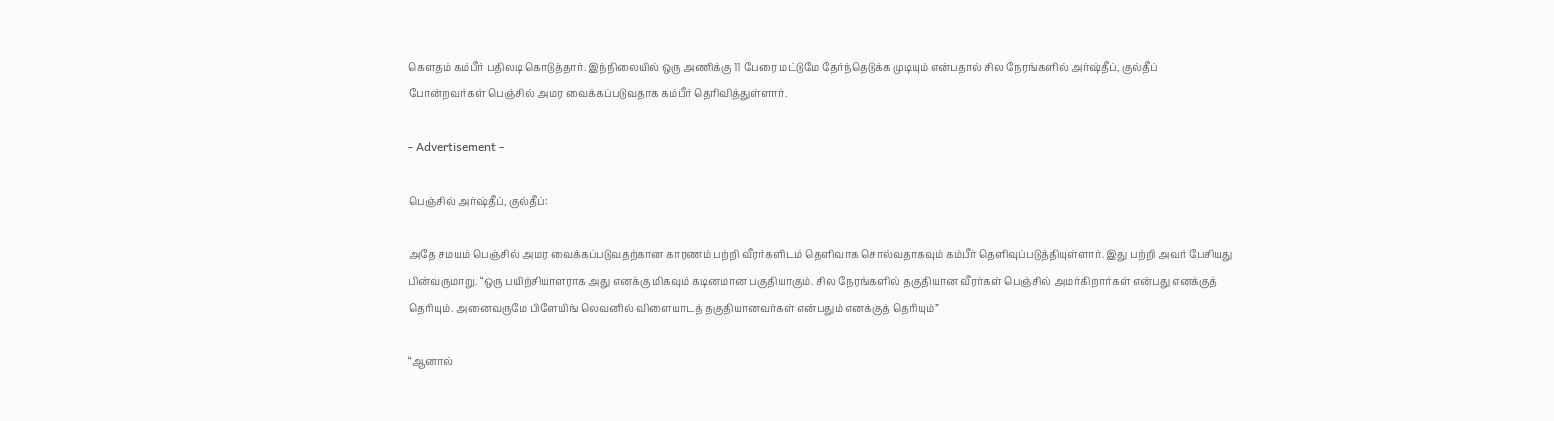கௌதம் கம்பீர் பதிலடி கொடுத்தார். இந்நிலையில் ஒரு அணிக்கு 11 பேரை மட்டுமே தேர்ந்தெடுக்க முடியும் என்பதால் சில நேரங்களில் அர்ஷ்தீப், குல்தீப் போன்றவர்கள் பெஞ்சில் அமர வைக்கப்படுவதாக கம்பீர் தெரிவித்துள்ளார்.

- Advertisement -

பெஞ்சில் அர்ஷ்தீப், குல்தீப்:

அதே சமயம் பெஞ்சில் அமர வைக்கப்படுவதற்கான காரணம் பற்றி வீரர்களிடம் தெளிவாக சொல்வதாகவும் கம்பீர் தெளிவுப்படுத்தியுள்ளார். இது பற்றி அவர் பேசியது பின்வருமாறு. “ஒரு பயிற்சியாளராக அது எனக்கு மிகவும் கடினமான பகுதியாகும். சில நேரங்களில் தகுதியான வீரர்கள் பெஞ்சில் அமர்கிறார்கள் என்பது எனக்குத் தெரியும். அனைவருமே பிளேயிங் லெவனில் விளையாடத் தகுதியானவர்கள் என்பதும் எனக்குத் தெரியும்”

“ஆனால்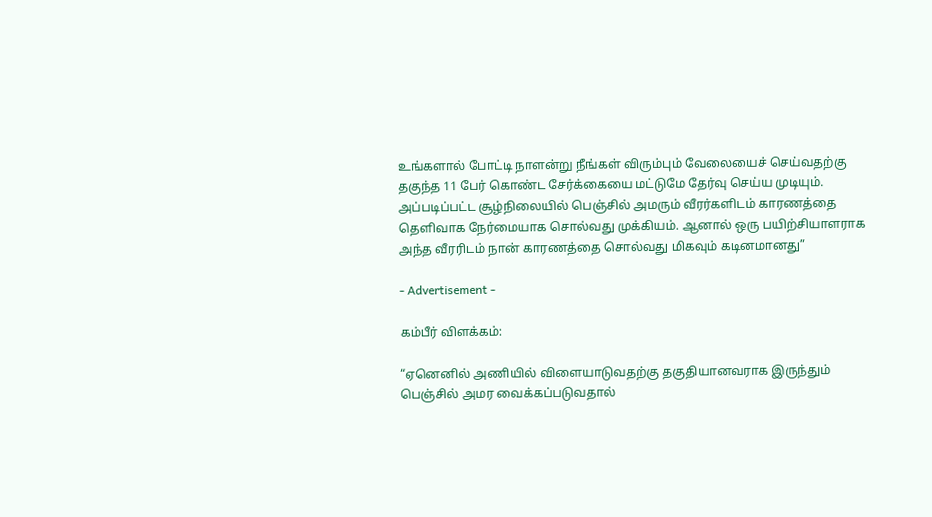உங்களால் போட்டி நாளன்று நீங்கள் விரும்பும் வேலையைச் செய்வதற்கு தகுந்த 11 பேர் கொண்ட சேர்க்கையை மட்டுமே தேர்வு செய்ய முடியும். அப்படிப்பட்ட சூழ்நிலையில் பெஞ்சில் அமரும் வீரர்களிடம் காரணத்தை தெளிவாக நேர்மையாக சொல்வது முக்கியம். ஆனால் ஒரு பயிற்சியாளராக அந்த வீரரிடம் நான் காரணத்தை சொல்வது மிகவும் கடினமானது”

- Advertisement -

கம்பீர் விளக்கம்:

“ஏனெனில் அணியில் விளையாடுவதற்கு தகுதியானவராக இருந்தும் பெஞ்சில் அமர வைக்கப்படுவதால்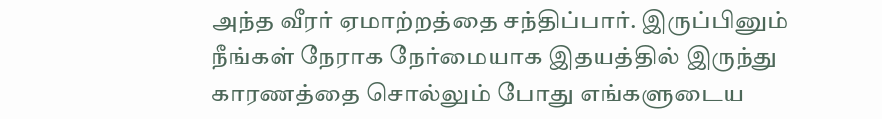அந்த வீரர் ஏமாற்றத்தை சந்திப்பார். இருப்பினும் நீங்கள் நேராக நேர்மையாக இதயத்தில் இருந்து காரணத்தை சொல்லும் போது எங்களுடைய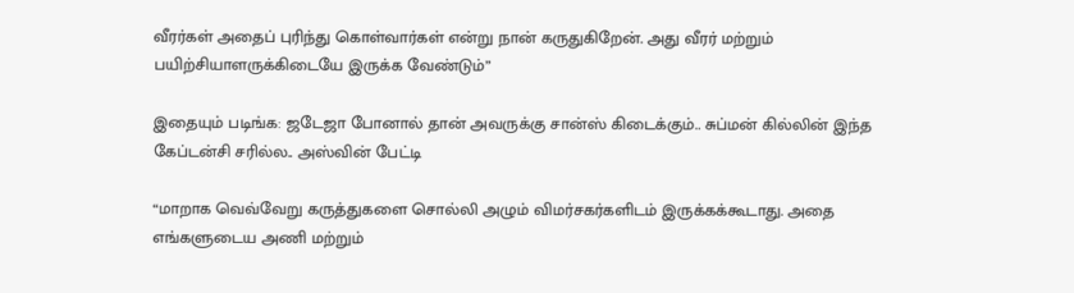வீரர்கள் அதைப் புரிந்து கொள்வார்கள் என்று நான் கருதுகிறேன். அது வீரர் மற்றும் பயிற்சியாளருக்கிடையே இருக்க வேண்டும்”

இதையும் படிங்க: ஜடேஜா போனால் தான் அவருக்கு சான்ஸ் கிடைக்கும்.. சுப்மன் கில்லின் இந்த கேப்டன்சி சரில்ல.. அஸ்வின் பேட்டி

“மாறாக வெவ்வேறு கருத்துகளை சொல்லி அழும் விமர்சகர்களிடம் இருக்கக்கூடாது. அதை எங்களுடைய அணி மற்றும்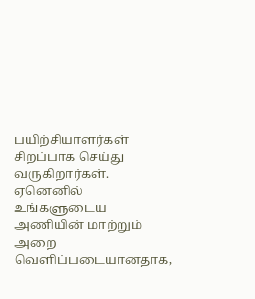பயிற்சியாளர்கள் சிறப்பாக செய்து வருகிறார்கள். ஏனெனில் உங்களுடைய அணியின் மாற்றும் அறை வெளிப்படையானதாக,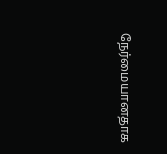நேர்மையானதாக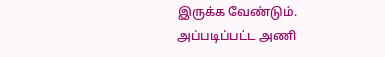இருக்க வேண்டும். அப்படிப்பட்ட அணி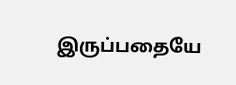இருப்பதையே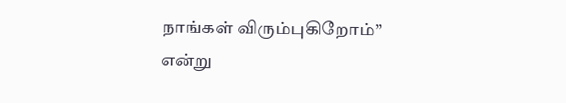நாங்கள் விரும்புகிறோம்” என்று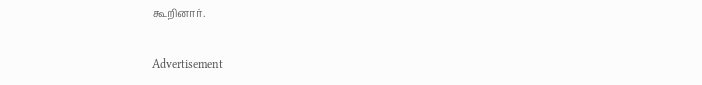கூறினார்.

Advertisement